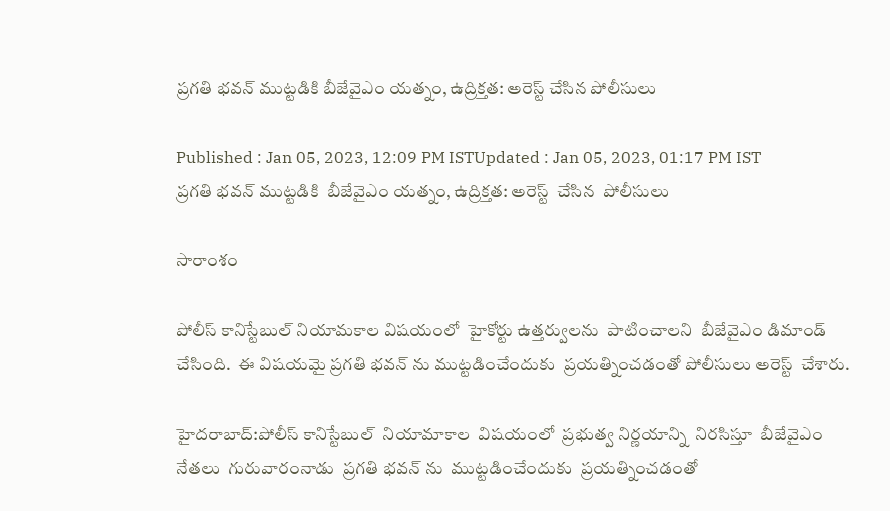ప్రగతి భవన్ ముట్టడికి బీజేవైఎం యత్నం, ఉద్రిక్తత: అరెస్ట్ చేసిన పోలీసులు

Published : Jan 05, 2023, 12:09 PM ISTUpdated : Jan 05, 2023, 01:17 PM IST
ప్రగతి భవన్ ముట్టడికి  బీజేవైఎం యత్నం, ఉద్రిక్తత: అరెస్ట్  చేసిన  పోలీసులు

సారాంశం

పోలీస్ కానిస్టేబుల్ నియామకాల విషయంలో  హైకోర్టు ఉత్తర్వులను  పాటించాలని  బీజేవైఎం డిమాండ్  చేసింది.  ఈ విషయమై ప్రగతి భవన్ ను ముట్టడించేందుకు  ప్రయత్నించడంతో పోలీసులు అరెస్ట్  చేశారు.

హైదరాబాద్:పోలీస్ కానిస్టేబుల్  నియామాకాల  విషయంలో  ప్రభుత్వ నిర్ణయాన్ని  నిరసిస్తూ  బీజేవైఎం నేతలు  గురువారంనాడు  ప్రగతి భవన్ ను  ముట్టడించేందుకు  ప్రయత్నించడంతో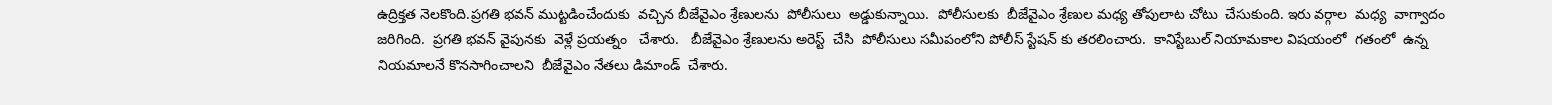ఉద్రిక్తత నెలకొంది.ప్రగతి భవన్ ముట్టడించేందుకు  వచ్చిన బీజేవైఎం శ్రేణులను  పోలీసులు  అడ్డుకున్నాయి.  పోలీసులకు  బీజేవైఎం శ్రేణుల మధ్య తోపులాట చోటు  చేసుకుంది. ఇరు వర్గాల  మధ్య  వాగ్వాదం జరిగింది.  ప్రగతి భవన్ వైపునకు  వెళ్లే ప్రయత్నం   చేశారు.   బీజేవైఎం శ్రేణులను అరెస్ట్  చేసి  పోలీసులు సమీపంలోని పోలీస్ స్టేషన్ కు తరలించారు.  కానిస్టేబుల్ నియామకాల విషయంలో  గతంలో  ఉన్న  నియమాలనే కొనసాగించాలని  బీజేవైఎం నేతలు డిమాండ్  చేశారు.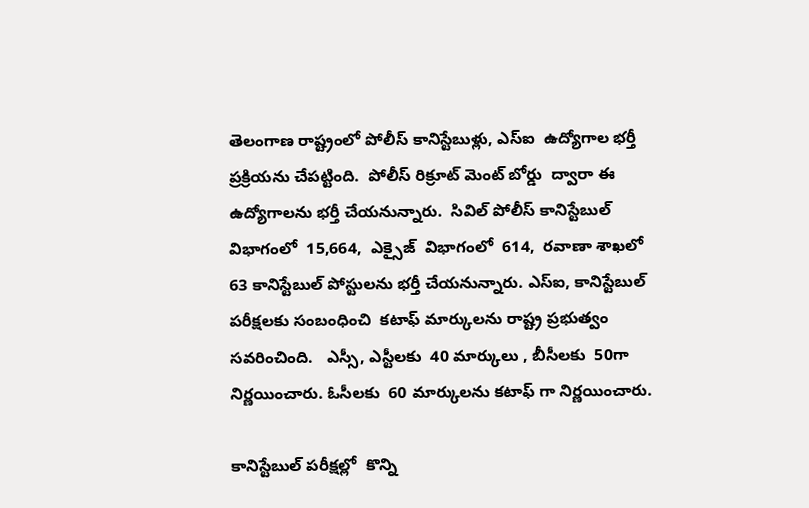తెలంగాణ రాష్ట్రంలో పోలీస్ కానిస్టేబుళ్లు, ఎస్ఐ  ఉద్యోగాల భర్తీ ప్రక్రియను చేపట్టింది.  పోలీస్ రిక్రూట్ మెంట్ బోర్డు  ద్వారా ఈ ఉద్యోగాలను భర్తీ చేయనున్నారు.  సివిల్ పోలీస్ కానిస్టేబుల్ విభాగంలో  15,664,  ఎక్సైజ్  విభాగంలో  614,  రవాణా శాఖలో  63 కానిస్టేబుల్ పోస్టులను భర్తీ చేయనున్నారు. ఎస్ఐ, కానిస్టేబుల్ పరీక్షలకు సంబంధించి  కటాఫ్ మార్కులను రాష్ట్ర ప్రభుత్వం సవరించింది.   ఎస్సీ, ఎస్టీలకు  40 మార్కులు , బీసీలకు  50గా నిర్ణయించారు. ఓసీలకు  60 మార్కులను కటాఫ్ గా నిర్ణయించారు.

కానిస్టేబుల్ పరీక్షల్లో  కొన్ని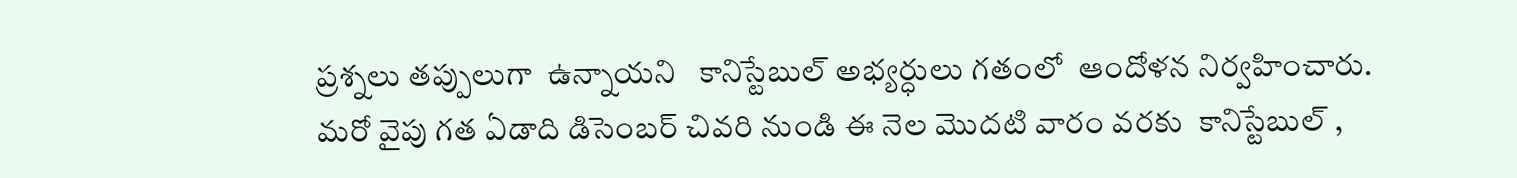ప్రశ్నలు తప్పులుగా  ఉన్నాయని   కానిస్టేబుల్ అభ్యర్ధులు గతంలో  ఆందోళన నిర్వహించారు.  మరో వైపు గత ఏడాది డిసెంబర్ చివరి నుండి ఈ నెల మొదటి వారం వరకు  కానిస్టేబుల్ ,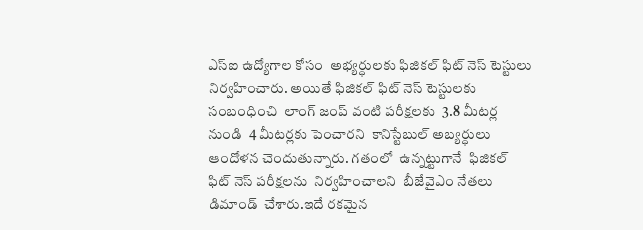ఎస్ఐ ఉద్యోగాల కోసం  అభ్యర్ధులకు ఫిజికల్ ఫిట్ నెస్ టెస్టులు నిర్వహించారు. అయితే ఫిజికల్ ఫిట్ నెస్ టెస్టులకు  సంబంధించి  లాంగ్ జంప్ వంటి పరీక్షలకు  3.8 మీటర్ల నుండి  4 మీటర్లకు పెంచారని  కానిస్టేబుల్ అబ్యర్ధులు  ఆందోళన చెందుతున్నారు. గతంలో  ఉన్నట్టుగానే  ఫిజికల్ ఫిట్ నెస్ పరీక్షలను  నిర్వహించాలని  బీజేవైఎం నేతలు డిమాండ్  చేశారు.ఇదే రకమైన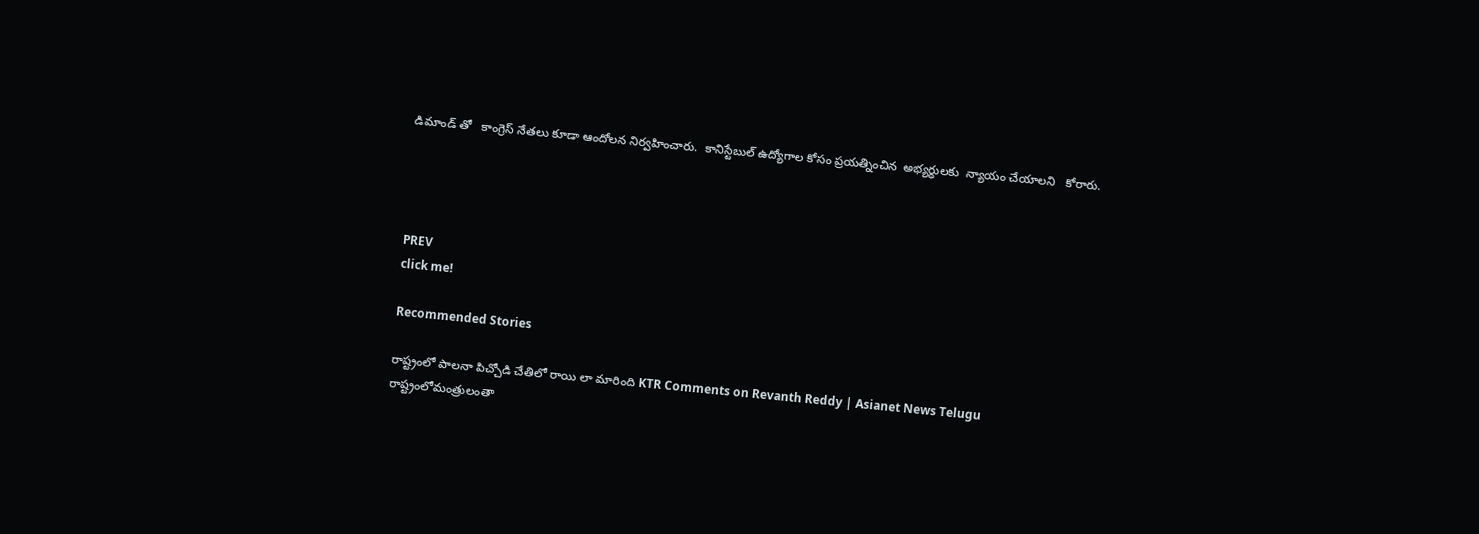డిమాండ్ తో   కాంగ్రెస్ నేతలు కూడా ఆందోలన నిర్వహించారు.  కానిస్టేబుల్ ఉద్యోగాల కోసం ప్రయత్నించిన  అభ్యర్ధులకు  న్యాయం చేయాలని   కోరారు.




PREV
click me!

Recommended Stories

రాష్ట్రంలో పాలనా పిచ్చోడి చేతిలో రాయి లా మారింది KTR Comments on Revanth Reddy | Asianet News Telugu
రాష్ట్రంలోమంత్రులంతా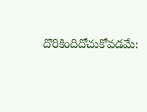దొరికిందిదోచుకోవడమే: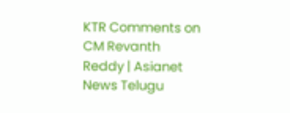KTR Comments on CM Revanth Reddy | Asianet News Telugu